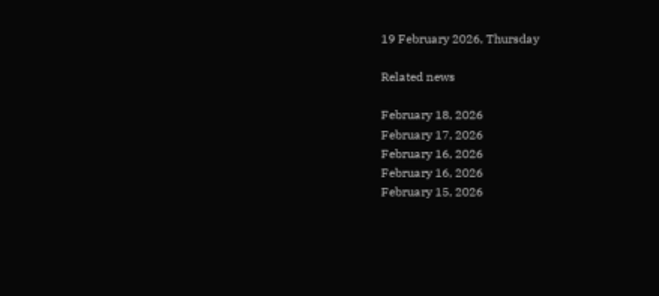19 February 2026, Thursday

Related news

February 18, 2026
February 17, 2026
February 16, 2026
February 16, 2026
February 15, 2026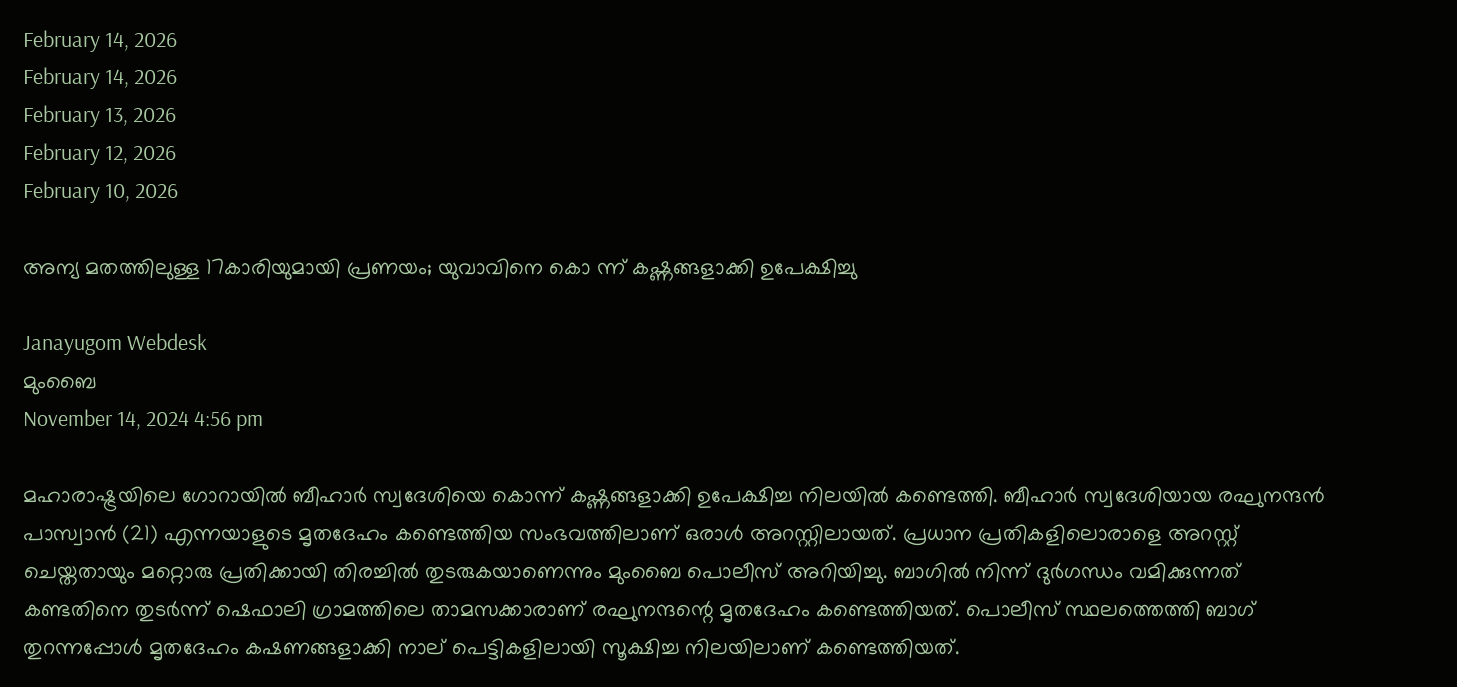February 14, 2026
February 14, 2026
February 13, 2026
February 12, 2026
February 10, 2026

അന്യ മതത്തിലുള്ള 17കാരിയുമായി പ്രണയം; യുവാവിനെ കൊ ന്ന് കഷ്ണങ്ങളാക്കി ഉപേക്ഷിച്ചു

Janayugom Webdesk
മുംബൈ
November 14, 2024 4:56 pm

മഹാരാഷ്ട്രയിലെ ഗോറായില്‍ ബീഹാര്‍ സ്വദേശിയെ കൊന്ന് കഷ്ണങ്ങളാക്കി ഉപേക്ഷിച്ച നിലയില്‍ കണ്ടെത്തി. ബീഹാര്‍ സ്വദേശിയായ രഘുനന്ദന്‍ പാസ്വാന്‍ (21) എന്നയാളുടെ മൃതദേഹം കണ്ടെത്തിയ സംഭവത്തിലാണ് ഒരാള്‍ അറസ്റ്റിലായത്. പ്രധാന പ്രതികളിലൊരാളെ അറസ്റ്റ് ചെയ്തതായും മറ്റൊരു പ്രതിക്കായി തിരച്ചില്‍ തുടരുകയാണെന്നും മുംബൈ പൊലീസ് അറിയിച്ചു. ബാഗില്‍ നിന്ന് ദുര്‍ഗന്ധം വമിക്കുന്നത് കണ്ടതിനെ തുടര്‍ന്ന് ഷെഫാലി ഗ്രാമത്തിലെ താമസക്കാരാണ് രഘുനന്ദന്റെ മൃതദേഹം കണ്ടെത്തിയത്. പൊലീസ് സ്ഥലത്തെത്തി ബാഗ് തുറന്നപ്പോള്‍ മൃതദേഹം കഷണങ്ങളാക്കി നാല് പെട്ടികളിലായി സൂക്ഷിച്ച നിലയിലാണ് കണ്ടെത്തിയത്.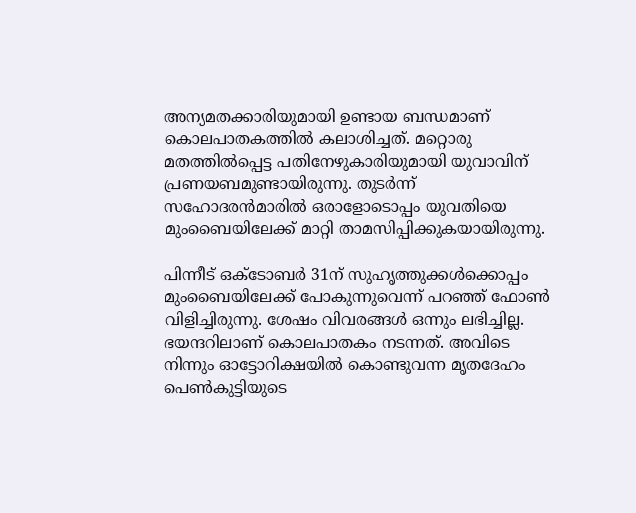അന്യമതക്കാരിയുമായി ഉണ്ടായ ബന്ധമാണ് കൊലപാതകത്തില്‍ കലാശിച്ചത്. മറ്റൊരു മതത്തില്‍പ്പെട്ട പതിനേഴുകാരിയുമായി യുവാവിന് പ്രണയബമുണ്ടായിരുന്നു. തുടര്‍ന്ന് സഹോദരന്‍മാരില്‍ ഒരാളോടൊപ്പം യുവതിയെ മുംബൈയിലേക്ക് മാറ്റി താമസിപ്പിക്കുകയായിരുന്നു.

പിന്നീട് ഒക്ടോബര്‍ 31ന് സുഹൃത്തുക്കള്‍ക്കൊപ്പം മുംബൈയിലേക്ക് പോകുന്നുവെന്ന് പറഞ്ഞ് ഫോണ്‍ വിളിച്ചിരുന്നു. ശേഷം വിവരങ്ങള്‍ ഒന്നും ലഭിച്ചില്ല. ഭയന്ദറിലാണ് കൊലപാതകം നടന്നത്. അവിടെ നിന്നും ഓട്ടോറിക്ഷയില്‍ കൊണ്ടുവന്ന മൃതദേഹം പെണ്‍കുട്ടിയുടെ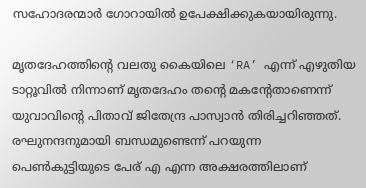സഹോദരന്മാര്‍ ഗോറായില്‍ ഉപേക്ഷിക്കുകയായിരുന്നു.

മൃതദേഹത്തിന്റെ വലതു കൈയിലെ ‘RA’ എന്ന് എഴുതിയ ടാറ്റൂവില്‍ നിന്നാണ് മൃതദേഹം തന്റെ മകന്റേതാണെന്ന് യുവാവിന്റെ പിതാവ് ജിതേന്ദ്ര പാസ്വാന്‍ തിരിച്ചറിഞ്ഞത്. രഘുനന്ദനുമായി ബന്ധമുണ്ടെന്ന് പറയുന്ന പെണ്‍കുട്ടിയുടെ പേര് എ എന്ന അക്ഷരത്തിലാണ്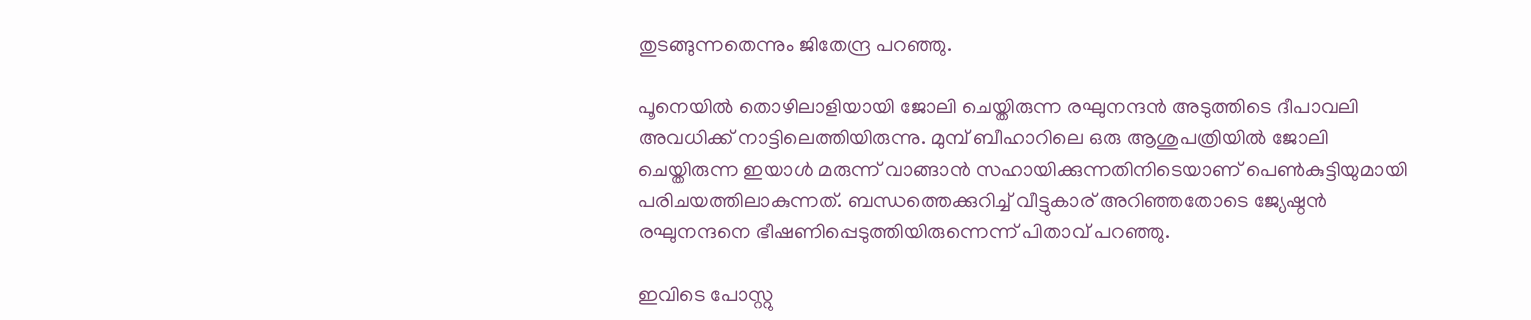തുടങ്ങുന്നതെന്നും ജിതേന്ദ്ര പറഞ്ഞു.

പൂനെയില്‍ തൊഴിലാളിയായി ജോലി ചെയ്തിരുന്ന രഘുനന്ദന്‍ അടുത്തിടെ ദീപാവലി അവധിക്ക് നാട്ടിലെത്തിയിരുന്നു. മുമ്പ് ബീഹാറിലെ ഒരു ആശുപത്രിയില്‍ ജോലി ചെയ്തിരുന്ന ഇയാള്‍ മരുന്ന് വാങ്ങാന്‍ സഹായിക്കുന്നതിനിടെയാണ് പെണ്‍കുട്ടിയുമായി പരിചയത്തിലാകുന്നത്. ബന്ധത്തെക്കുറിച്ച് വീട്ടുകാര് അറിഞ്ഞതോടെ ജ്യേഷ്ഠന്‍ രഘുനന്ദനെ ഭീഷണിപ്പെടുത്തിയിരുന്നെന്ന് പിതാവ് പറഞ്ഞു.

ഇവിടെ പോസ്റ്റു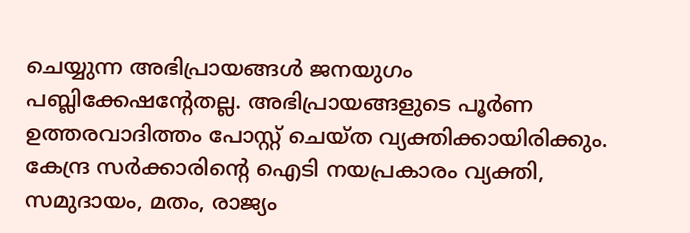ചെയ്യുന്ന അഭിപ്രായങ്ങള്‍ ജനയുഗം പബ്ലിക്കേഷന്റേതല്ല. അഭിപ്രായങ്ങളുടെ പൂര്‍ണ ഉത്തരവാദിത്തം പോസ്റ്റ് ചെയ്ത വ്യക്തിക്കായിരിക്കും. കേന്ദ്ര സര്‍ക്കാരിന്റെ ഐടി നയപ്രകാരം വ്യക്തി, സമുദായം, മതം, രാജ്യം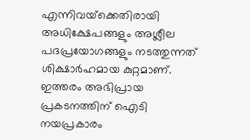എന്നിവയ്‌ക്കെതിരായി അധിക്ഷേപങ്ങളും അശ്ലീല പദപ്രയോഗങ്ങളും നടത്തുന്നത് ശിക്ഷാര്‍ഹമായ കുറ്റമാണ്. ഇത്തരം അഭിപ്രായ പ്രകടനത്തിന് ഐടി നയപ്രകാരം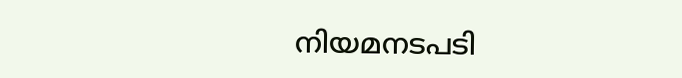നിയമനടപടി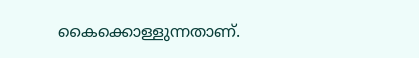കൈക്കൊള്ളുന്നതാണ്.